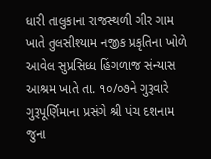ધારી તાલુકાના રાજસ્થળી ગીર ગામ ખાતે તુલસીશ્યામ નજીક પ્રકૃતિના ખોળે આવેલ સુપ્રસિધ્ધ હિંગળાજ સંન્યાસ આશ્રમ ખાતે તા. ૧૦/૦૭ને ગુરૂવારે ગુરૂપૂર્ણિમાના પ્રસંગે શ્રી પંચ દશનામ જુના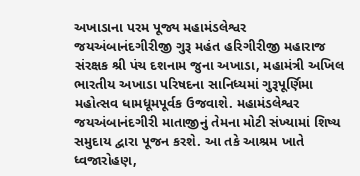અખાડાના પરમ પૂજ્ય મહામંડલેશ્વર જયઅંબાનંદગીરીજી ગુરૂ મહંત હરિગીરીજી મહારાજ સંરક્ષક શ્રી પંચ દશનામ જુના અખાડા, મહામંત્રી અખિલ ભારતીય અખાડા પરિષદના સાનિધ્યમાં ગુરૂપૂર્ણિમા મહોત્સવ ધામધૂમપૂર્વક ઉજવાશે. મહામંડલેશ્વર જયઅંબાનંદગીરી માતાજીનું તેમના મોટી સંખ્યામાં શિષ્ય સમુદાય દ્વારા પૂજન કરશે. આ તકે આશ્રમ ખાતે ધ્વજારોહણ,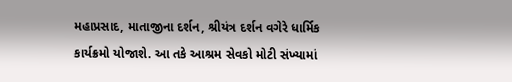મહાપ્રસાદ, માતાજીના દર્શન, શ્રીયંત્ર દર્શન વગેરે ધાર્મિક કાર્યક્રમો યોજાશે. આ તકે આશ્રમ સેવકો મોટી સંખ્યામાં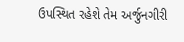ઉપસ્થિત રહેશે તેમ અર્જુનગીરી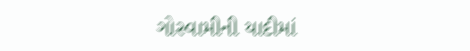ગોસ્વામીની યાદીમાં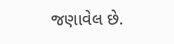જણાવેલ છે.